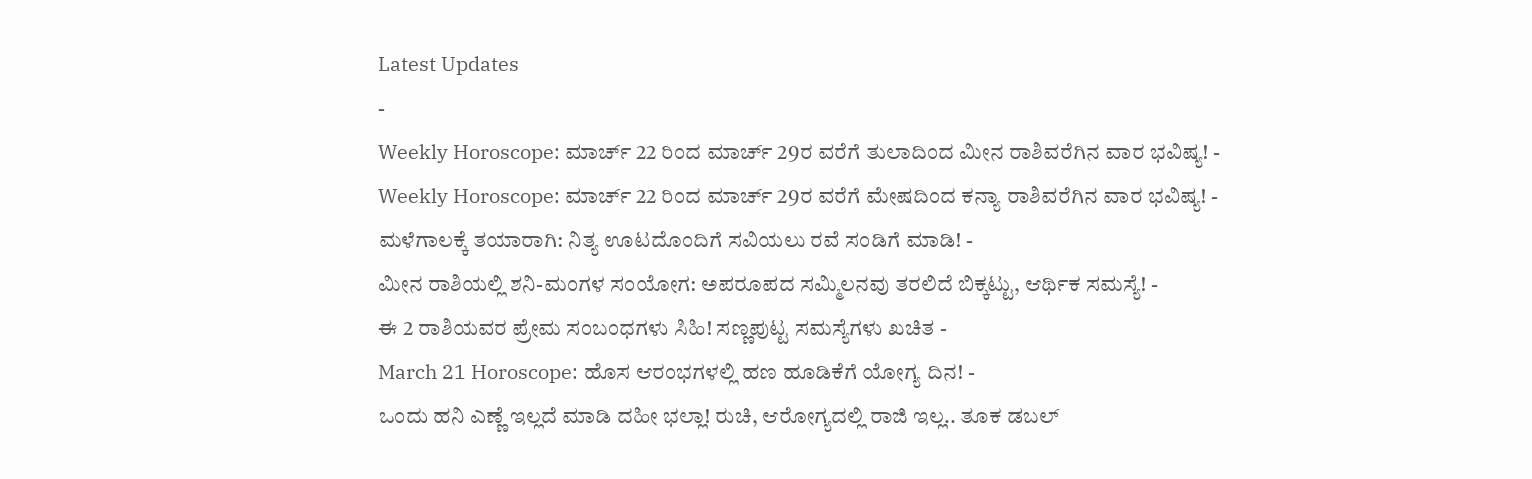Latest Updates
-
Weekly Horoscope: ಮಾರ್ಚ್ 22 ರಿಂದ ಮಾರ್ಚ್ 29ರ ವರೆಗೆ ತುಲಾದಿಂದ ಮೀನ ರಾಶಿವರೆಗಿನ ವಾರ ಭವಿಷ್ಯ! -
Weekly Horoscope: ಮಾರ್ಚ್ 22 ರಿಂದ ಮಾರ್ಚ್ 29ರ ವರೆಗೆ ಮೇಷದಿಂದ ಕನ್ಯಾ ರಾಶಿವರೆಗಿನ ವಾರ ಭವಿಷ್ಯ! -
ಮಳೆಗಾಲಕ್ಕೆ ತಯಾರಾಗಿ: ನಿತ್ಯ ಊಟದೊಂದಿಗೆ ಸವಿಯಲು ರವೆ ಸಂಡಿಗೆ ಮಾಡಿ! -
ಮೀನ ರಾಶಿಯಲ್ಲಿ ಶನಿ-ಮಂಗಳ ಸಂಯೋಗ: ಅಪರೂಪದ ಸಮ್ಮಿಲನವು ತರಲಿದೆ ಬಿಕ್ಕಟ್ಟು, ಆರ್ಥಿಕ ಸಮಸ್ಯೆ! -
ಈ 2 ರಾಶಿಯವರ ಪ್ರೇಮ ಸಂಬಂಧಗಳು ಸಿಹಿ! ಸಣ್ಣಪುಟ್ಟ ಸಮಸ್ಯೆಗಳು ಖಚಿತ -
March 21 Horoscope: ಹೊಸ ಆರಂಭಗಳಲ್ಲಿ ಹಣ ಹೂಡಿಕೆಗೆ ಯೋಗ್ಯ ದಿನ! -
ಒಂದು ಹನಿ ಎಣ್ಣೆ ಇಲ್ಲದೆ ಮಾಡಿ ದಹೀ ಭಲ್ಲಾ! ರುಚಿ, ಆರೋಗ್ಯದಲ್ಲಿ ರಾಜಿ ಇಲ್ಲ.. ತೂಕ ಡಬಲ್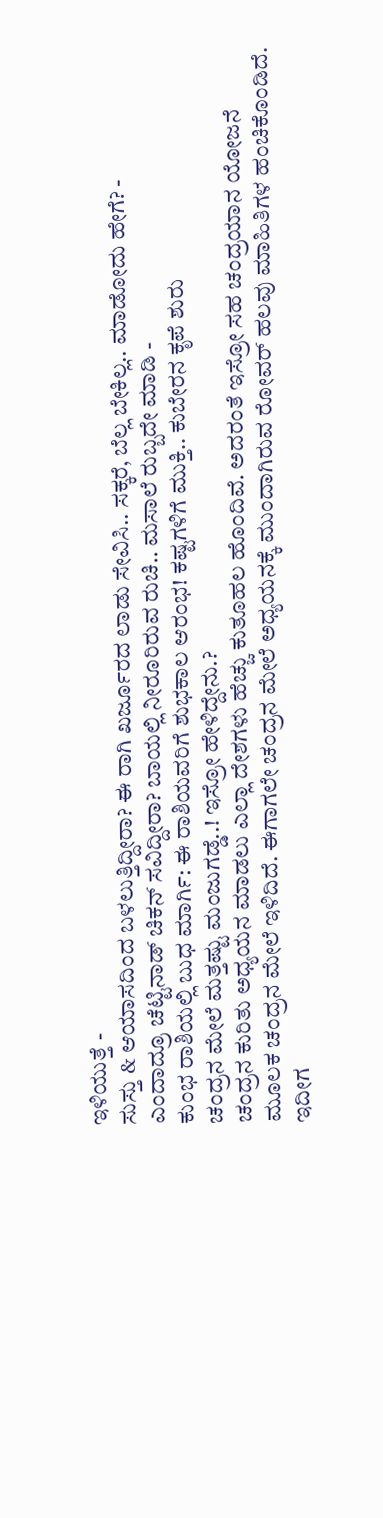ಇಳಿಯುತ್ತೆ -
ಸುಸ್ತು & ಆಯಾಸದಿಂದ ಬಳಲುತ್ತಿದ್ದೀರಾ? ಈ ರಾಗಿ ಖರ್ಜೂರದ ಲಾಡು ಸೇವಿಸಿ.. ಸಕ್ಕರೆ, ಬೆಲ್ಲ ಬೇಕಿಲ್ಲ.. ಮಾಡೋದು ಹೇಗೆ? -
ಎಂದಾದ್ರೂ ಚೆಟ್ಟಿನಾಡ್ ಚಿಕನ್ ಸವಿದ್ದೀರಾ? ಬಾಯಲ್ಲಿ ನೀರೂರಿರುವ ರುಚಿ.. ಮಸಾಲೆ ರುಬ್ಬದೇ ಮಾಡಿ -
ಕುಂಭ ರಾಶಿಯಲ್ಲಿ ಬುಧ ಮಾರ್ಗಿ: ಈ ರಾಶಿಯವರಿಗೆ ಶುಭಕಾಲ ಆರಂಭ! ಕಷ್ಟಗಳಿಗೆ ಮುಕ್ತಿ.. ಕುಬೇರನ ಕೃಪೆ ಶುರು
ಚಂದ್ರನ ಮೇಲೆ ಮತ್ತಷ್ಟು ಮಂಜುಗಡ್ಡೆ..! ಇಸ್ರೋ ಹೇಳಿದ್ದೇನು.?
ಚಂದ್ರನ ಕುರಿತು ಅಧ್ಯಯನ ಮಾಡಲು ಎಲ್ಲಾ ದೇಶಗಳು ಹೆಚ್ಚು ಕುತೂಹಲ ಹೊಂದಿವೆ. ಅದರಂತೆ ಇಸ್ರೋ ಸಹ ಚಂದ್ರಯಾನ ಯೋಜನೆ ಮೂಲಕ ಚಂದ್ರನ ಮೇಲೆ ಇಳಿದಿದೆ. ಈಗಾಗಲೇ ಚಂದ್ರನ ಮೇಲೆ ಅಧ್ಯಯನಕ್ಕೆ ಮುಂದಾಗಿರುವ ರೋವರ್ ಹಲವು ಮಾಹಿತಿಗಳ ಹಂಚಿಕೊಂಡಿದೆ.
ಇದೀಗ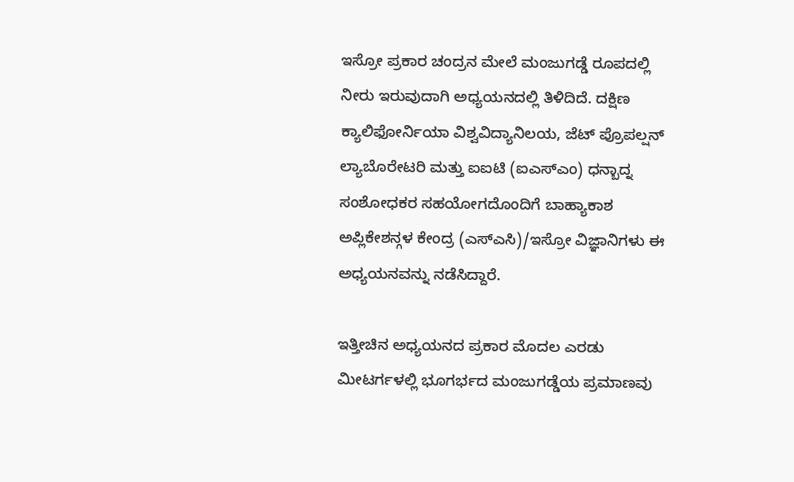ಇಸ್ರೋ ಪ್ರಕಾರ ಚಂದ್ರನ ಮೇಲೆ ಮಂಜುಗಡ್ಡೆ ರೂಪದಲ್ಲಿ ನೀರು ಇರುವುದಾಗಿ ಅಧ್ಯಯನದಲ್ಲಿ ತಿಳಿದಿದೆ. ದಕ್ಷಿಣ ಕ್ಯಾಲಿಫೋರ್ನಿಯಾ ವಿಶ್ವವಿದ್ಯಾನಿಲಯ, ಜೆಟ್ ಪ್ರೊಪಲ್ಷನ್ ಲ್ಯಾಬೊರೇಟರಿ ಮತ್ತು ಐಐಟಿ (ಐಎಸ್ಎಂ) ಧನ್ಬಾದ್ನ ಸಂಶೋಧಕರ ಸಹಯೋಗದೊಂದಿಗೆ ಬಾಹ್ಯಾಕಾಶ ಅಪ್ಲಿಕೇಶನ್ಗಳ ಕೇಂದ್ರ (ಎಸ್ಎಸಿ)/ಇಸ್ರೋ ವಿಜ್ಞಾನಿಗಳು ಈ ಅಧ್ಯಯನವನ್ನು ನಡೆಸಿದ್ದಾರೆ.

ಇತ್ತೀಚಿನ ಅಧ್ಯಯನದ ಪ್ರಕಾರ ಮೊದಲ ಎರಡು ಮೀಟರ್ಗಳಲ್ಲಿ ಭೂಗರ್ಭದ ಮಂಜುಗಡ್ಡೆಯ ಪ್ರಮಾಣವು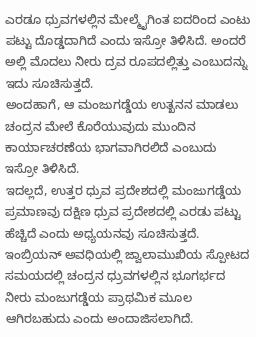ಎರಡೂ ಧ್ರುವಗಳಲ್ಲಿನ ಮೇಲ್ಮೈಗಿಂತ ಐದರಿಂದ ಎಂಟು ಪಟ್ಟು ದೊಡ್ಡದಾಗಿದೆ ಎಂದು ಇಸ್ರೋ ತಿಳಿಸಿದೆ. ಅಂದರೆ ಅಲ್ಲಿ ಮೊದಲು ನೀರು ದ್ರವ ರೂಪದಲ್ಲಿತ್ತು ಎಂಬುದನ್ನು ಇದು ಸೂಚಿಸುತ್ತದೆ.
ಅಂದಹಾಗೆ, ಆ ಮಂಜುಗಡ್ಡೆಯ ಉತ್ಖನನ ಮಾಡಲು ಚಂದ್ರನ ಮೇಲೆ ಕೊರೆಯುವುದು ಮುಂದಿನ ಕಾರ್ಯಾಚರಣೆಯ ಭಾಗವಾಗಿರಲಿದೆ ಎಂಬುದು ಇಸ್ರೋ ತಿಳಿಸಿದೆ.
ಇದಲ್ಲದೆ, ಉತ್ತರ ಧ್ರುವ ಪ್ರದೇಶದಲ್ಲಿ ಮಂಜುಗಡ್ಡೆಯ ಪ್ರಮಾಣವು ದಕ್ಷಿಣ ಧ್ರುವ ಪ್ರದೇಶದಲ್ಲಿ ಎರಡು ಪಟ್ಟು ಹೆಚ್ಚಿದೆ ಎಂದು ಅಧ್ಯಯನವು ಸೂಚಿಸುತ್ತದೆ. ಇಂಬ್ರಿಯನ್ ಅವಧಿಯಲ್ಲಿ ಜ್ವಾಲಾಮುಖಿಯ ಸ್ಪೋಟದ ಸಮಯದಲ್ಲಿ ಚಂದ್ರನ ಧ್ರುವಗಳಲ್ಲಿನ ಭೂಗರ್ಭದ ನೀರು ಮಂಜುಗಡ್ಡೆಯ ಪ್ರಾಥಮಿಕ ಮೂಲ ಆಗಿರಬಹುದು ಎಂದು ಅಂದಾಜಿಸಲಾಗಿದೆ.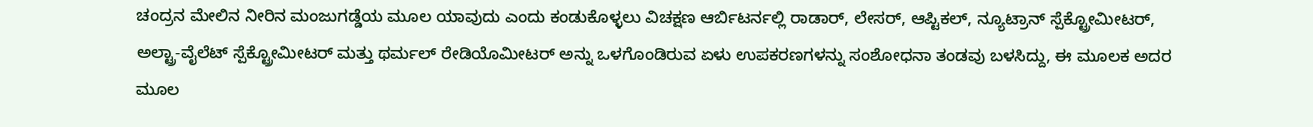ಚಂದ್ರನ ಮೇಲಿನ ನೀರಿನ ಮಂಜುಗಡ್ಡೆಯ ಮೂಲ ಯಾವುದು ಎಂದು ಕಂಡುಕೊಳ್ಳಲು ವಿಚಕ್ಷಣ ಆರ್ಬಿಟರ್ನಲ್ಲಿ ರಾಡಾರ್, ಲೇಸರ್, ಆಪ್ಟಿಕಲ್, ನ್ಯೂಟ್ರಾನ್ ಸ್ಪೆಕ್ಟ್ರೋಮೀಟರ್, ಅಲ್ಟ್ರಾ-ವೈಲೆಟ್ ಸ್ಪೆಕ್ಟ್ರೋಮೀಟರ್ ಮತ್ತು ಥರ್ಮಲ್ ರೇಡಿಯೊಮೀಟರ್ ಅನ್ನು ಒಳಗೊಂಡಿರುವ ಏಳು ಉಪಕರಣಗಳನ್ನು ಸಂಶೋಧನಾ ತಂಡವು ಬಳಸಿದ್ದು, ಈ ಮೂಲಕ ಅದರ ಮೂಲ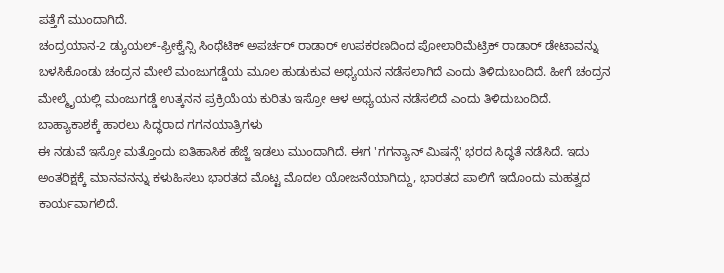ಪತ್ತೆಗೆ ಮುಂದಾಗಿದೆ.
ಚಂದ್ರಯಾನ-2 ಡ್ಯುಯಲ್-ಫ್ರೀಕ್ವೆನ್ಸಿ ಸಿಂಥೆಟಿಕ್ ಅಪರ್ಚರ್ ರಾಡಾರ್ ಉಪಕರಣದಿಂದ ಪೋಲಾರಿಮೆಟ್ರಿಕ್ ರಾಡಾರ್ ಡೇಟಾವನ್ನು ಬಳಸಿಕೊಂಡು ಚಂದ್ರನ ಮೇಲೆ ಮಂಜುಗಡ್ಡೆಯ ಮೂಲ ಹುಡುಕುವ ಅಧ್ಯಯನ ನಡೆಸಲಾಗಿದೆ ಎಂದು ತಿಳಿದುಬಂದಿದೆ. ಹೀಗೆ ಚಂದ್ರನ ಮೇಲ್ಮೈಯಲ್ಲಿ ಮಂಜುಗಡ್ಡೆ ಉತ್ಕನನ ಪ್ರಕ್ರಿಯೆಯ ಕುರಿತು ಇಸ್ರೋ ಆಳ ಅಧ್ಯಯನ ನಡೆಸಲಿದೆ ಎಂದು ತಿಳಿದುಬಂದಿದೆ.
ಬಾಹ್ಯಾಕಾಶಕ್ಕೆ ಹಾರಲು ಸಿದ್ಧರಾದ ಗಗನಯಾತ್ರಿಗಳು
ಈ ನಡುವೆ ಇಸ್ರೋ ಮತ್ತೊಂದು ಐತಿಹಾಸಿಕ ಹೆಜ್ಜೆ ಇಡಲು ಮುಂದಾಗಿದೆ. ಈಗ 'ಗಗನ್ಯಾನ್ ಮಿಷನ್ಗೆ' ಭರದ ಸಿದ್ಧತೆ ನಡೆಸಿದೆ. ಇದು ಅಂತರಿಕ್ಷಕ್ಕೆ ಮಾನವನನ್ನು ಕಳುಹಿಸಲು ಭಾರತದ ಮೊಟ್ಟ ಮೊದಲ ಯೋಜನೆಯಾಗಿದ್ದು, ಭಾರತದ ಪಾಲಿಗೆ ಇದೊಂದು ಮಹತ್ವದ ಕಾರ್ಯವಾಗಲಿದೆ.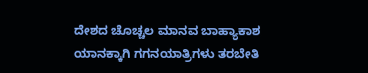ದೇಶದ ಚೊಚ್ಚಲ ಮಾನವ ಬಾಹ್ಯಾಕಾಶ ಯಾನಕ್ಕಾಗಿ ಗಗನಯಾತ್ರಿಗಳು ತರಬೇತಿ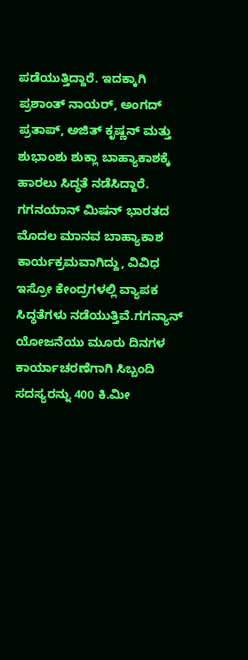ಪಡೆಯುತ್ತಿದ್ದಾರೆ. ಇದಕ್ಕಾಗಿ ಪ್ರಶಾಂತ್ ನಾಯರ್, ಅಂಗದ್ ಪ್ರತಾಪ್, ಅಜಿತ್ ಕೃಷ್ಣನ್ ಮತ್ತು ಶುಭಾಂಶು ಶುಕ್ಲಾ ಬಾಹ್ಯಾಕಾಶಕ್ಕೆ ಹಾರಲು ಸಿದ್ಧತೆ ನಡೆಸಿದ್ದಾರೆ.
ಗಗನಯಾನ್ ಮಿಷನ್ ಭಾರತದ ಮೊದಲ ಮಾನವ ಬಾಹ್ಯಾಕಾಶ ಕಾರ್ಯಕ್ರಮವಾಗಿದ್ದು, ವಿವಿಧ ಇಸ್ರೋ ಕೇಂದ್ರಗಳಲ್ಲಿ ವ್ಯಾಪಕ ಸಿದ್ಧತೆಗಳು ನಡೆಯುತ್ತಿವೆ.ಗಗನ್ಯಾನ್ ಯೋಜನೆಯು ಮೂರು ದಿನಗಳ ಕಾರ್ಯಾಚರಣೆಗಾಗಿ ಸಿಬ್ಬಂದಿ ಸದಸ್ಯರನ್ನು 400 ಕಿ.ಮೀ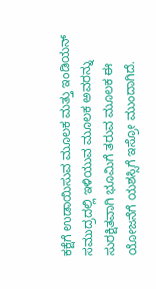ಕಕ್ಷೆಗೆ ಉಡಾಯಿಸುವ ಮೂಲಕ ಮತ್ತು ಇಂಡಿಯನ್ ಸಮುದ್ರದಲ್ಲಿ ಇಳಿಯುವ ಮೂಲಕ ಅವರನ್ನು ಸುರಕ್ಷಿತವಾಗಿ ಭೂಮಿಗೆ ತರುವ ಮೂಲಕ ಈ ಯೋಜನೆಗೆ ಯಶಸ್ಸಿಗೆ ಇಸ್ರೋ ಮುಂದಾಗಿದೆ.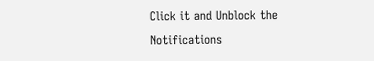Click it and Unblock the Notifications